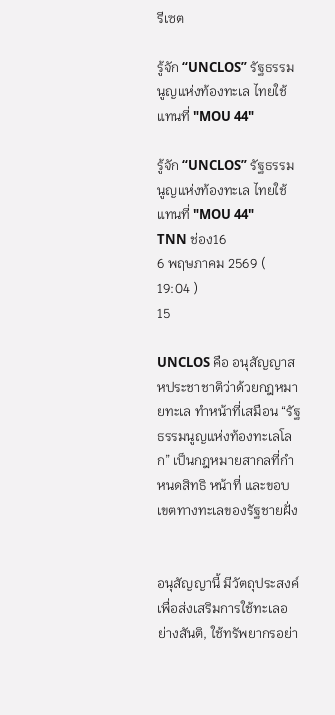รีเซต

รู้จัก “UNCLOS” รัฐธรรมนูญแห่งท้องทะเล ไทยใช้แทนที่ "MOU 44"

รู้จัก “UNCLOS” รัฐธรรมนูญแห่งท้องทะเล ไทยใช้แทนที่ "MOU 44"
TNN ช่อง16
6 พฤษภาคม 2569 ( 19:04 )
15

UNCLOS คือ อนุสัญญาสหประชาชาติว่าด้วยกฎหมายทะเล ทำหน้าที่เสมือน “รัฐธรรมนูญแห่งท้องทะเลโลก” เป็นกฎหมายสากลที่กำหนดสิทธิ หน้าที่ และขอบเขตทางทะเลของรัฐชายฝั่ง


อนุสัญญานี้ มีวัตถุประสงค์ เพื่อส่งเสริมการใช้ทะเลอย่างสันติ, ใช้ทรัพยากรอย่า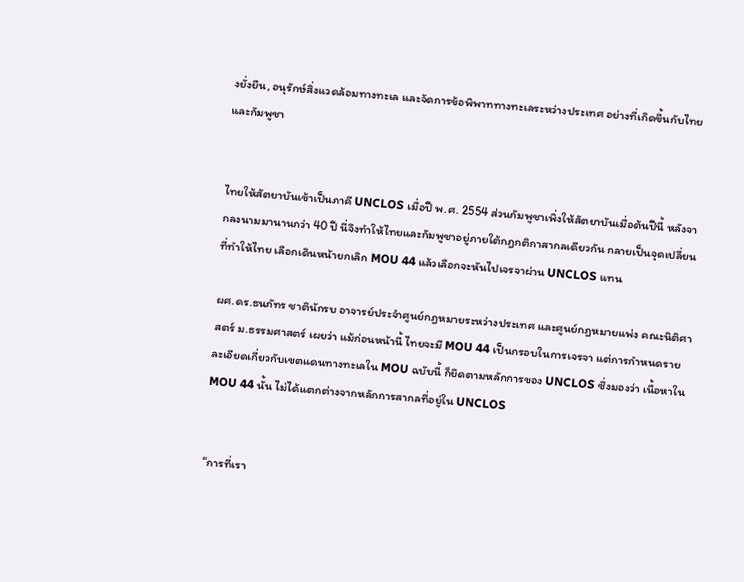งยั่งยืน, อนุรักษ์สิ่งแวดล้อมทางทะเล และจัดการข้อพิพาททางทะเลระหว่างประเทศ อย่างที่เกิดขึ้นกับไทย และกัมพูชา


ไทยให้สัตยาบันเข้าเป็นภาคี UNCLOS เมื่อปี พ.ศ. 2554 ส่วนกัมพูชาเพิ่งให้สัตยาบันเมื่อต้นปีนี้ หลังจากลงนามมานานกว่า 40 ปี นี่จึงทำให้ไทยและกัมพูชาอยู่ภายใต้กฎกติกาสากลเดียวกัน กลายเป็นจุดเปลี่ยนที่ทำให้ไทย เลือกเดินหน้ายกเลิก MOU 44 แล้วเลือกจะหันไปเจรจาผ่าน UNCLOS แทน

ผศ.ดร.ธนภัทร ชาตินักรบ อาจารย์ประจำศูนย์กฎหมายระหว่างประเทศ และศูนย์กฎหมายแพ่ง คณะนิติศาสตร์ ม.ธรรมศาสตร์ เผยว่า แม้ก่อนหน้านี้ ไทยจะมี MOU 44 เป็นกรอบในการเจรจา แต่การกำหนดรายละเอียดเกี่ยวกับเขตแดนทางทะเลใน MOU ฉบับนี้ ก็ยึดตามหลักการของ UNCLOS ซึ่งมองว่า เนื้อหาใน MOU 44 นั้น ไม่ได้แตกต่างจากหลักการสากลที่อยู่ใน UNCLOS


“การที่เรา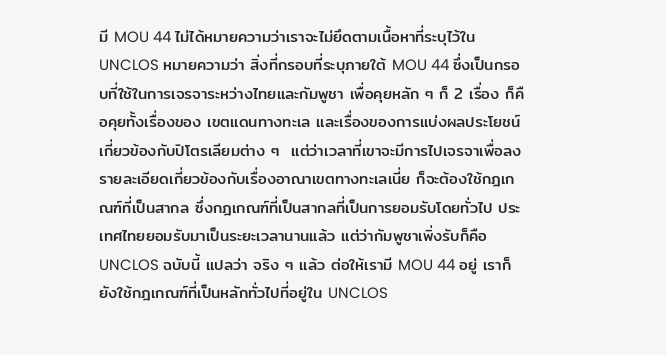มี MOU 44 ไม่ได้หมายความว่าเราจะไม่ยึดตามเนื้อหาที่ระบุไว้ใน UNCLOS หมายความว่า สิ่งที่กรอบที่ระบุภายใต้ MOU 44 ซึ่งเป็นกรอบที่ใช้ในการเจรจาระหว่างไทยและกัมพูชา เพื่อคุยหลัก ๆ ก็ 2 เรื่อง ก็คือคุยทั้งเรื่องของ เขตแดนทางทะเล และเรื่องของการแบ่งผลประโยชน์เกี่ยวข้องกับปิโตรเลียมต่าง ๆ  แต่ว่าเวลาที่เขาจะมีการไปเจรจาเพื่อลงรายละเอียดเกี่ยวข้องกับเรื่องอาณาเขตทางทะเลเนี่ย ก็จะต้องใช้กฎเกณฑ์ที่เป็นสากล ซึ่งกฎเกณฑ์ที่เป็นสากลที่เป็นการยอมรับโดยทั่วไป ประเทศไทยยอมรับมาเป็นระยะเวลานานแล้ว แต่ว่ากัมพูชาเพิ่งรับก็คือ UNCLOS ฉบับนี้ แปลว่า จริง ๆ แล้ว ต่อให้เรามี MOU 44 อยู่ เราก็ยังใช้กฎเกณฑ์ที่เป็นหลักทั่วไปที่อยู่ใน UNCLOS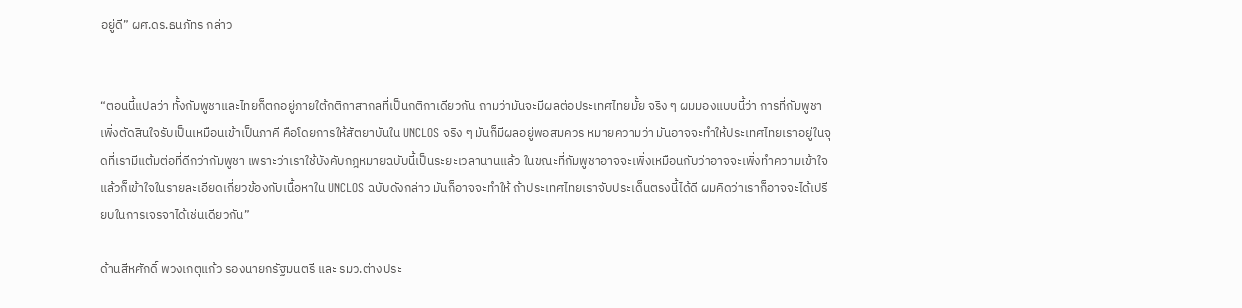อยู่ดี” ผศ.ดร.ธนภัทร กล่าว


“ตอนนี้แปลว่า ทั้งกัมพูชาและไทยก็ตกอยู่ภายใต้กติกาสากลที่เป็นกติกาเดียวกัน ถามว่ามันจะมีผลต่อประเทศไทยมั้ย จริง ๆ ผมมองแบบนี้ว่า การที่กัมพูชาเพิ่งตัดสินใจรับเป็นเหมือนเข้าเป็นภาคี คือโดยการให้สัตยาบันใน UNCLOS จริง ๆ มันก็มีผลอยู่พอสมควร หมายความว่า มันอาจจะทำให้ประเทศไทยเราอยู่ในจุดที่เรามีแต้มต่อที่ดีกว่ากัมพูชา เพราะว่าเราใช้บังคับกฎหมายฉบับนี้เป็นระยะเวลานานแล้ว ในขณะที่กัมพูชาอาจจะเพิ่งเหมือนกับว่าอาจจะเพิ่งทำความเข้าใจ แล้วก็เข้าใจในรายละเอียดเกี่ยวข้องกับเนื้อหาใน UNCLOS ฉบับดังกล่าว มันก็อาจจะทำให้ ถ้าประเทศไทยเราจับประเด็นตรงนี้ได้ดี ผมคิดว่าเราก็อาจจะได้เปรียบในการเจรจาได้เช่นเดียวกัน”

ด้านสีหศักดิ์ พวงเกตุแก้ว รองนายกรัฐมนตรี และ รมว.ต่างประ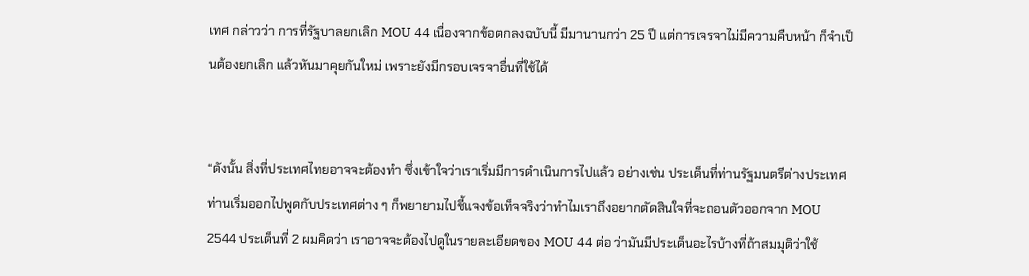เทศ กล่าวว่า การที่รัฐบาลยกเลิก MOU 44 เนื่องจากข้อตกลงฉบับนี้ มีมานานกว่า 25 ปี แต่การเจรจาไม่มีความคืบหน้า ก็จำเป็นต้องยกเลิก แล้วหันมาคุยกันใหม่ เพราะยังมีกรอบเจรจาอื่นที่ใช้ได้


“ดังนั้น สิ่งที่ประเทศไทยอาจจะต้องทำ ซึ่งเข้าใจว่าเราเริ่มมีการดำเนินการไปแล้ว อย่างเช่น ประเด็นที่ท่านรัฐมนตรีต่างประเทศท่านเริ่มออกไปพูดกับประเทศต่าง ๆ ก็พยายามไปชี้แจงข้อเท็จจริงว่าทำไมเราถึงอยากตัดสินใจที่จะถอนตัวออกจาก MOU 2544 ประเด็นที่ 2 ผมคิดว่า เราอาจจะต้องไปดูในรายละเอียดของ MOU 44 ต่อ ว่ามันมีประเด็นอะไรบ้างที่ถ้าสมมุติว่าใช้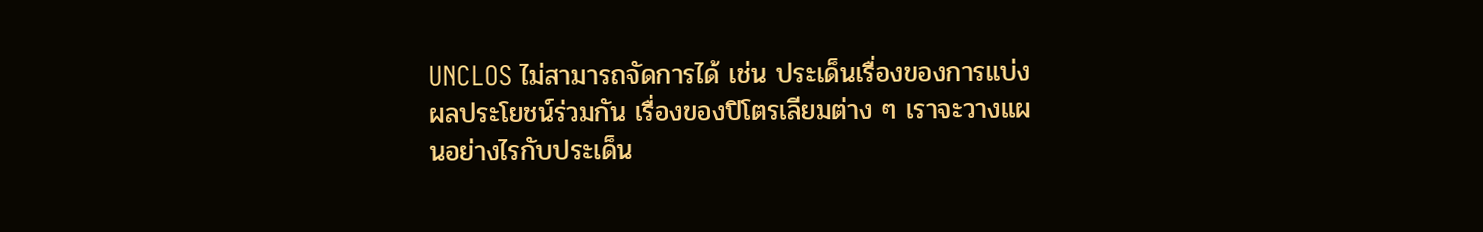UNCLOS ไม่สามารถจัดการได้ เช่น ประเด็นเรื่องของการแบ่งผลประโยชน์ร่วมกัน เรื่องของปิโตรเลียมต่าง ๆ เราจะวางแผนอย่างไรกับประเด็น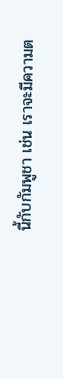นี้กับกัมพูชา เช่น เราจะมีความต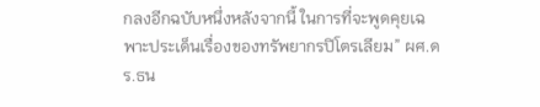กลงอีกฉบับหนึ่งหลังจากนี้ ในการที่จะพูดคุยเฉพาะประเด็นเรื่องของทรัพยากรปิโตรเลียม” ผศ.ดร.ธน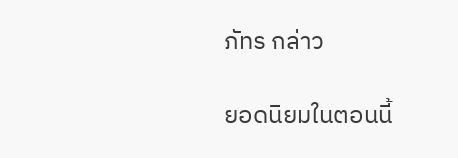ภัทร กล่าว

ยอดนิยมในตอนนี้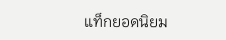แท็กยอดนิยม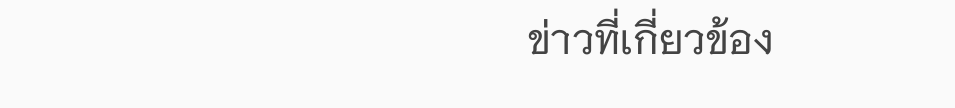ข่าวที่เกี่ยวข้อง